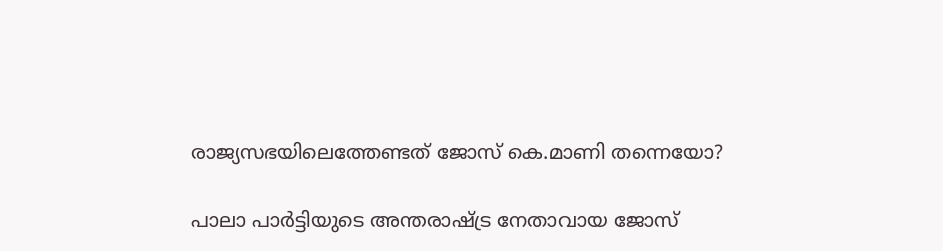രാജ്യസഭയിലെത്തേണ്ടത് ജോസ് കെ.മാണി തന്നെയോ?

പാലാ പാർട്ടിയുടെ അന്തരാഷ്ട്ര നേതാവായ ജോസ്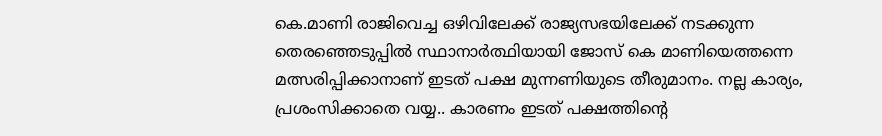കെ.മാണി രാജിവെച്ച ഒഴിവിലേക്ക് രാജ്യസഭയിലേക്ക് നടക്കുന്ന തെരഞ്ഞെടുപ്പിൽ സ്ഥാനാർത്ഥിയായി ജോസ് കെ മാണിയെത്തന്നെ മത്സരിപ്പിക്കാനാണ് ഇടത് പക്ഷ മുന്നണിയുടെ തീരുമാനം. നല്ല കാര്യം, പ്രശംസിക്കാതെ വയ്യ.. കാരണം ഇടത് പക്ഷത്തിൻ്റെ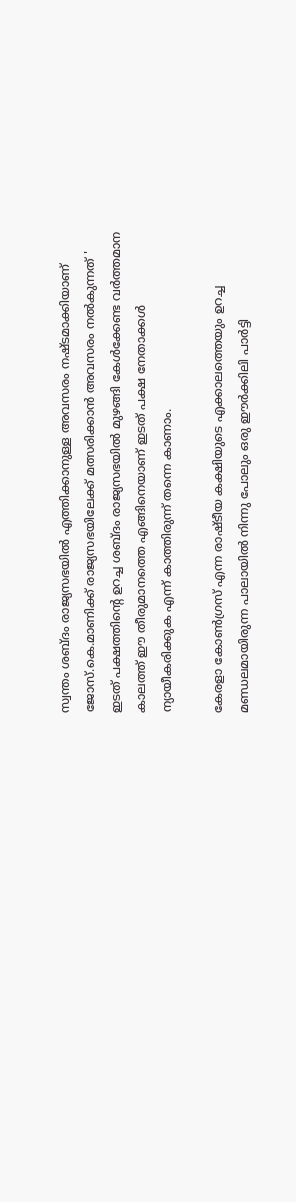സ്വന്തം ശബ്ദം രാജ്യസഭയിൽ എത്തിക്കാനുള്ള അവസരം നഷ്ടമാക്കിയാണ് ജോസ്.കെ.മാണിക്ക് രാജ്യസഭയിലേക്ക് മത്സരിക്കാൻ അവസരം നൽകുന്നത് ' ഇടത് പക്ഷത്തിൻ്റെ ഉറച്ച ശബ്ദം രാജ്യസഭയിൽ മുഴങ്ങി കേൾക്കേണ്ട വർത്തമാന കാലത്ത് ഈ തീരുമാനത്തെ എങ്ങിനെയാണ് ഇടത് പക്ഷ നേതാക്കൾ ന്യായീകരിക്കുക എന്ന് കാത്തിരുന്ന് തന്നെ കാണാം.

കേരളാ കോൺഗ്രസ് എന്ന രാഷ്ടീയ കക്ഷിയുടെ എക്കാലത്തെയും ഉറച്ച മണ്ഡലമായിരുന്ന പാലായിൽ നിന്നു പോലും ഒരു ഈർക്കിലി പാർട്ടി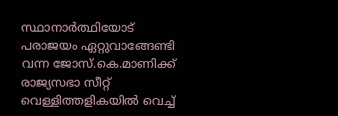സ്ഥാനാർത്ഥിയോട് പരാജയം ഏറ്റുവാങ്ങേണ്ടി വന്ന ജോസ്.കെ.മാണിക്ക് രാജ്യസഭാ സീറ്റ് വെള്ളിത്തളികയിൽ വെച്ച്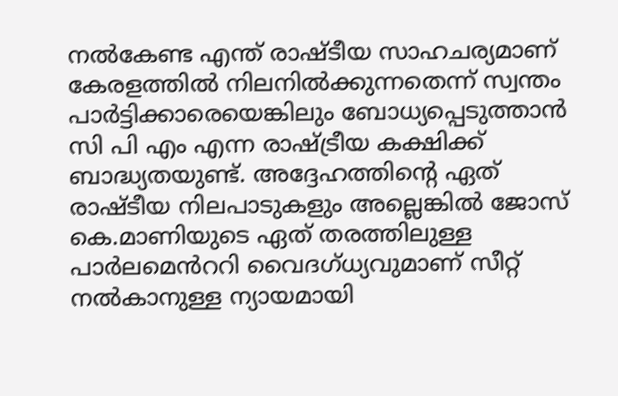നൽകേണ്ട എന്ത് രാഷ്ടീയ സാഹചര്യമാണ് കേരളത്തിൽ നിലനിൽക്കുന്നതെന്ന് സ്വന്തം പാർട്ടിക്കാരെയെങ്കിലും ബോധ്യപ്പെടുത്താൻ സി പി എം എന്ന രാഷ്ട്രീയ കക്ഷിക്ക് ബാദ്ധ്യതയുണ്ട്. അദ്ദേഹത്തിൻ്റെ ഏത് രാഷ്ടീയ നിലപാടുകളും അല്ലെങ്കിൽ ജോസ് കെ.മാണിയുടെ ഏത് തരത്തിലുള്ള പാർലമെൻററി വൈദഗ്ധ്യവുമാണ് സീറ്റ് നൽകാനുള്ള ന്യായമായി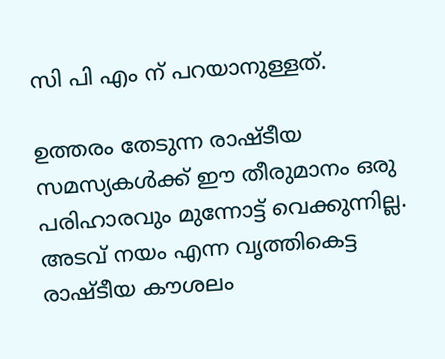സി പി എം ന് പറയാനുള്ളത്.

ഉത്തരം തേടുന്ന രാഷ്ടീയ സമസ്യകൾക്ക് ഈ തീരുമാനം ഒരു പരിഹാരവും മുന്നോട്ട് വെക്കുന്നില്ല. അടവ് നയം എന്ന വൃത്തികെട്ട രാഷ്ടീയ കൗശലം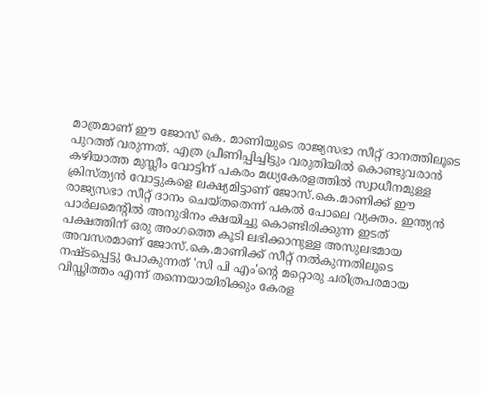മാത്രമാണ് ഈ ജോസ് കെ. മാണിയുടെ രാജ്യസഭാ സീറ്റ് ദാനത്തിലൂടെ പുറത്ത് വരുന്നത്. എത്ര പ്രീണിപ്പിച്ചിട്ടും വരുതിയിൽ കൊണ്ടുവരാൻ കഴിയാത്ത മുസ്ലീം വോട്ടിന് പകരം മധ്യകേരളത്തിൽ സ്വാധീനമുള്ള ക്രിസ്ത്യൻ വോട്ടുകളെ ലക്ഷ്യമിട്ടാണ് ജോസ്.കെ.മാണിക്ക് ഈ രാജ്യസഭാ സീറ്റ് ദാനം ചെയ്തതെന്ന് പകൽ പോലെ വ്യക്തം. ഇന്ത്യൻ പാർലമെൻ്റിൽ അനുദിനം ക്ഷയിച്ചു കൊണ്ടിരിക്കുന്ന ഇടത് പക്ഷത്തിന് ഒരു അംഗത്തെ കൂടി ലഭിക്കാനുള്ള അസുലഭമായ അവസരമാണ് ജോസ്.കെ.മാണിക്ക് സീറ്റ് നൽകുന്നതിലൂടെ നഷ്ടപ്പെട്ടു പോകുന്നത് 'സി പി എം'ൻ്റെ മറ്റൊരു ചരിത്രപരമായ വിഡ്ഢിത്തം എന്ന് തന്നെയായിരിക്കും കേരള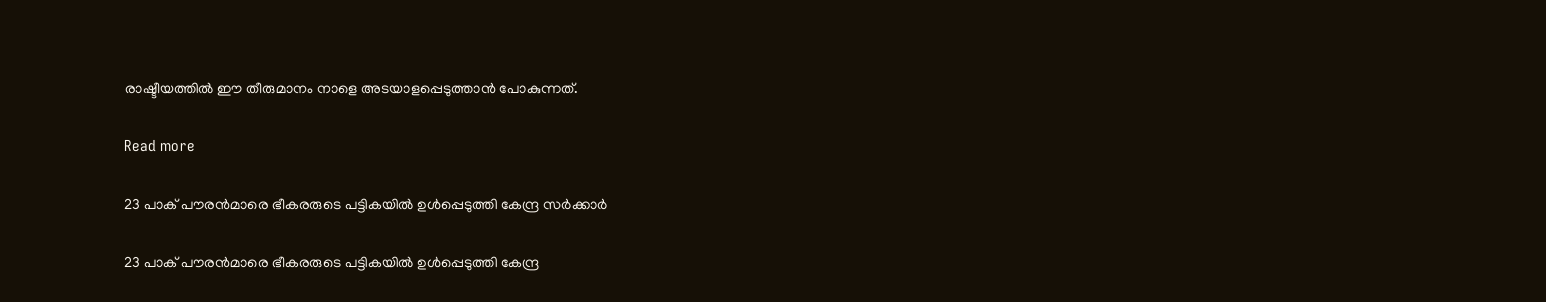രാഷ്ടീയത്തിൽ ഈ തീരുമാനം നാളെ അടയാളപ്പെടുത്താൻ പോകുന്നത്.

Read more

23 പാക് പൗരന്‍മാരെ ഭീകരരുടെ പട്ടികയില്‍ ഉള്‍പ്പെടുത്തി കേന്ദ്ര സര്‍ക്കാര്‍

23 പാക് പൗരന്‍മാരെ ഭീകരരുടെ പട്ടികയില്‍ ഉള്‍പ്പെടുത്തി കേന്ദ്ര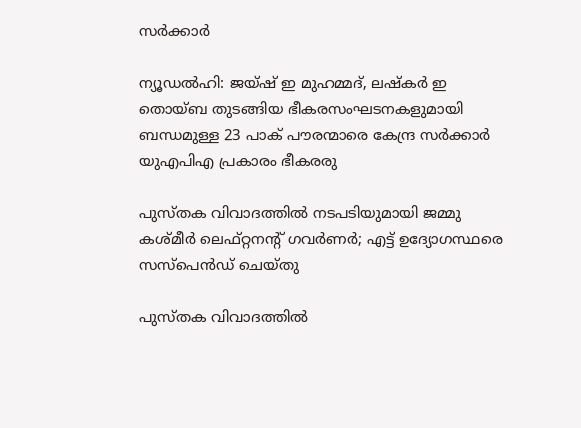സര്‍ക്കാര്‍

ന്യൂഡൽഹി: ജയ്ഷ് ഇ മുഹമ്മദ്, ലഷ്കർ ഇ തൊയ്ബ തുടങ്ങിയ ഭീകരസംഘടനകളുമായി ബന്ധമുള്ള 23 പാക് പൗരന്മാരെ കേന്ദ്ര സർക്കാർ യുഎപിഎ പ്രകാരം ഭീകരരു

പുസ്തക വിവാദത്തിൽ നടപടിയുമായി ജമ്മു കശ്മീർ ലെഫ്റ്റനന്റ് ഗവർണർ; എട്ട് ഉദ്യോഗസ്ഥരെ സസ്പെൻഡ് ചെയ്തു

പുസ്തക വിവാദത്തിൽ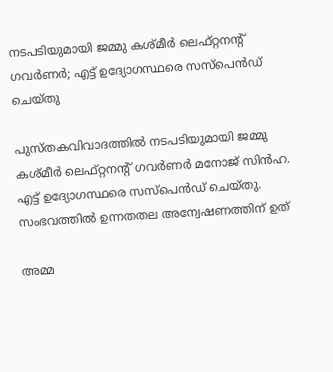നടപടിയുമായി ജമ്മു കശ്മീർ ലെഫ്റ്റനന്റ് ഗവർണർ; എട്ട് ഉദ്യോഗസ്ഥരെ സസ്പെൻഡ് ചെയ്തു

പുസ്തകവിവാദത്തിൽ നടപടിയുമായി ജമ്മു കശ്മീർ ലെഫ്റ്റനന്റ് ഗവർണർ മനോജ് സിൻഹ. എട്ട് ഉദ്യോഗസ്ഥരെ സസ്പെൻഡ് ചെയ്തു. സംഭവത്തിൽ ഉന്നതതല അന്വേഷണത്തിന് ഉത്

അമ്മ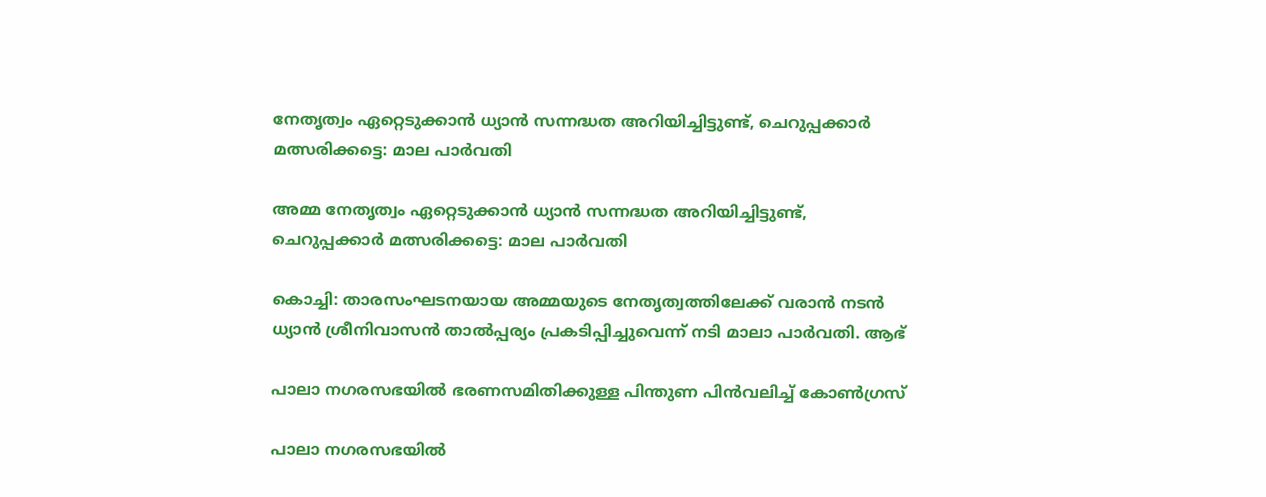നേതൃത്വം ഏറ്റെടുക്കാന്‍ ധ്യാന്‍ സന്നദ്ധത അറിയിച്ചിട്ടുണ്ട്, ചെറുപ്പക്കാര്‍ മത്സരിക്കട്ടെ: മാല പാര്‍വതി

അമ്മ നേതൃത്വം ഏറ്റെടുക്കാന്‍ ധ്യാന്‍ സന്നദ്ധത അറിയിച്ചിട്ടുണ്ട്, ചെറുപ്പക്കാര്‍ മത്സരിക്കട്ടെ: മാല പാര്‍വതി

കൊച്ചി: താരസംഘടനയായ അമ്മയുടെ നേതൃത്വത്തിലേക്ക് വരാന്‍ നടന്‍ ധ്യാന്‍ ശ്രീനിവാസന്‍ താല്‍പ്പര്യം പ്രകടിപ്പിച്ചുവെന്ന് നടി മാലാ പാര്‍വതി. ആഭ്

പാലാ നഗരസഭയില്‍ ഭരണസമിതിക്കുള്ള പിന്തുണ പിന്‍വലിച്ച് കോണ്‍ഗ്രസ്

പാലാ നഗരസഭയില്‍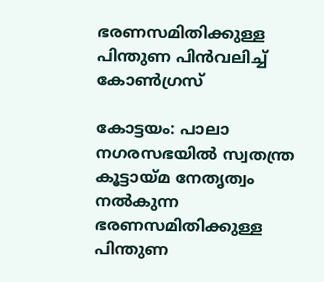ഭരണസമിതിക്കുള്ള പിന്തുണ പിന്‍വലിച്ച് കോണ്‍ഗ്രസ്

കോട്ടയം: പാലാ നഗരസഭയില്‍ സ്വതന്ത്ര കൂട്ടായ്മ നേതൃത്വം നൽകുന്ന ഭരണസമിതിക്കുള്ള പിന്തുണ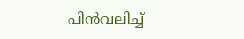പിന്‍വലിച്ച്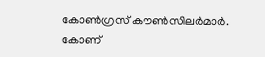കോണ്‍ഗ്രസ് കൗണ്‍സിലര്‍മാര്‍. കോണ്